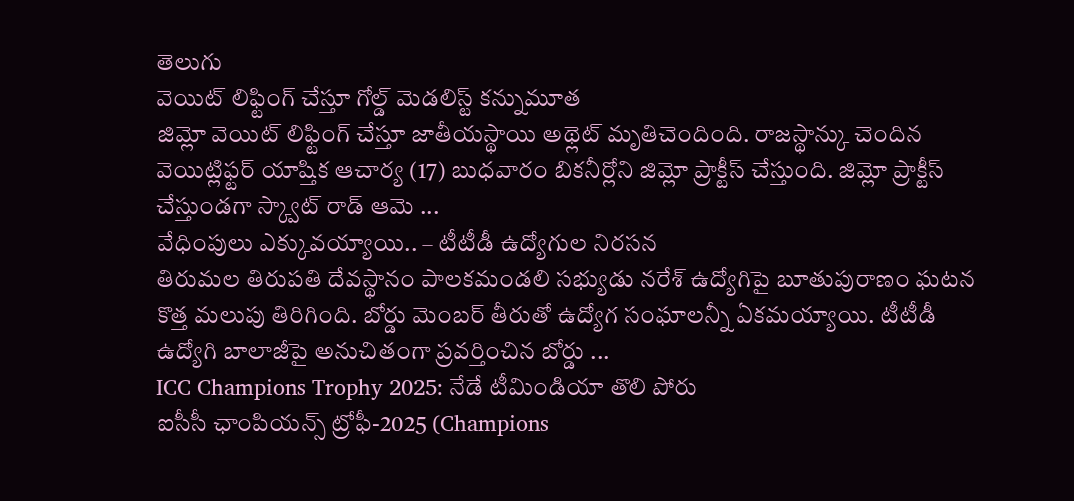తెలుగు
వెయిట్ లిఫ్టింగ్ చేస్తూ గోల్డ్ మెడలిస్ట్ కన్నుమూత
జిమ్లో వెయిట్ లిఫ్టింగ్ చేస్తూ జాతీయస్థాయి అథ్లెట్ మృతిచెందింది. రాజస్థాన్కు చెందిన వెయిట్లిఫ్టర్ యాష్తిక ఆచార్య (17) బుధవారం బికనీర్లోని జిమ్లో ప్రాక్టీస్ చేస్తుంది. జిమ్లో ప్రాక్టీస్ చేస్తుండగా స్క్వాట్ రాడ్ ఆమె ...
వేధింపులు ఎక్కువయ్యాయి.. – టీటీడీ ఉద్యోగుల నిరసన
తిరుమల తిరుపతి దేవస్థానం పాలకమండలి సభ్యుడు నరేశ్ ఉద్యోగిపై బూతుపురాణం ఘటన కొత్త మలుపు తిరిగింది. బోర్డు మెంబర్ తీరుతో ఉద్యోగ సంఘాలన్నీ ఏకమయ్యాయి. టీటీడీ ఉద్యోగి బాలాజీపై అనుచితంగా ప్రవర్తించిన బోర్డు ...
ICC Champions Trophy 2025: నేడే టీమిండియా తొలి పోరు
ఐసీసీ ఛాంపియన్స్ ట్రోఫీ-2025 (Champions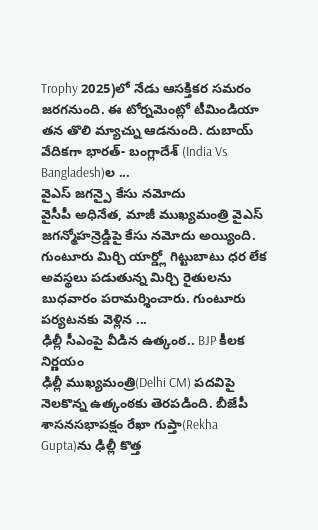Trophy 2025)లో నేడు ఆసక్తికర సమరం జరగనుంది. ఈ టోర్నమెంట్లో టీమిండియా తన తొలి మ్యాచ్ను ఆడనుంది. దుబాయ్ వేదికగా భారత్- బంగ్లాదేశ్ (India Vs Bangladesh)ల ...
వైఎస్ జగన్పై కేసు నమోదు
వైసీపీ అధినేత, మాజీ ముఖ్యమంత్రి వైఎస్ జగన్మోహన్రెడ్డిపై కేసు నమోదు అయ్యింది. గుంటూరు మిర్చి యార్డ్లో గిట్టుబాటు ధర లేక అవస్థలు పడుతున్న మిర్చి రైతులను బుధవారం పరామర్శించారు. గుంటూరు పర్యటనకు వెళ్లిన ...
ఢిల్లీ సీఎంపై వీడిన ఉత్కంఠ.. BJP కీలక నిర్ణయం
ఢిల్లీ ముఖ్యమంత్రి(Delhi CM) పదవిపై నెలకొన్న ఉత్కంఠకు తెరపడింది. బీజేపీ శాసనసభాపక్షం రేఖా గుప్తా(Rekha Gupta)ను ఢిల్లీ కొత్త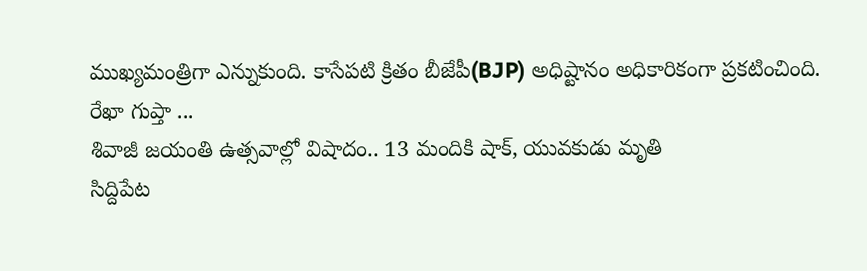ముఖ్యమంత్రిగా ఎన్నుకుంది. కాసేపటి క్రితం బీజేపీ(BJP) అధిష్టానం అధికారికంగా ప్రకటించింది. రేఖా గుప్తా ...
శివాజీ జయంతి ఉత్సవాల్లో విషాదం.. 13 మందికి షాక్, యువకుడు మృతి
సిద్దిపేట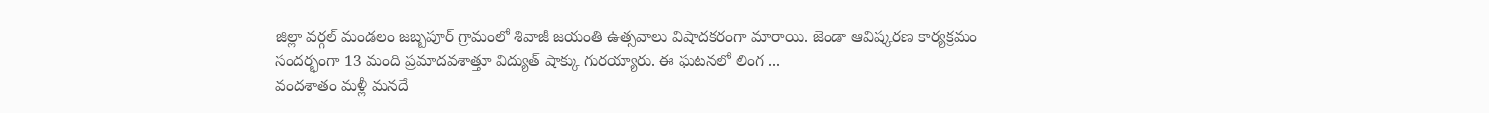జిల్లా వర్గల్ మండలం జబ్బపూర్ గ్రామంలో శివాజీ జయంతి ఉత్సవాలు విషాదకరంగా మారాయి. జెండా ఆవిష్కరణ కార్యక్రమం సందర్భంగా 13 మంది ప్రమాదవశాత్తూ విద్యుత్ షాక్కు గురయ్యారు. ఈ ఘటనలో లింగ ...
వందశాతం మళ్లీ మనదే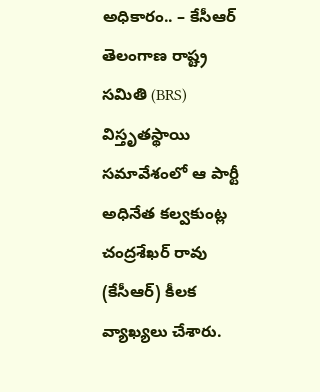అధికారం.. – కేసీఆర్
తెలంగాణ రాష్ట్ర సమితి (BRS) విస్తృతస్థాయి సమావేశంలో ఆ పార్టీ అధినేత కల్వకుంట్ల చంద్రశేఖర్ రావు (కేసీఆర్) కీలక వ్యాఖ్యలు చేశారు.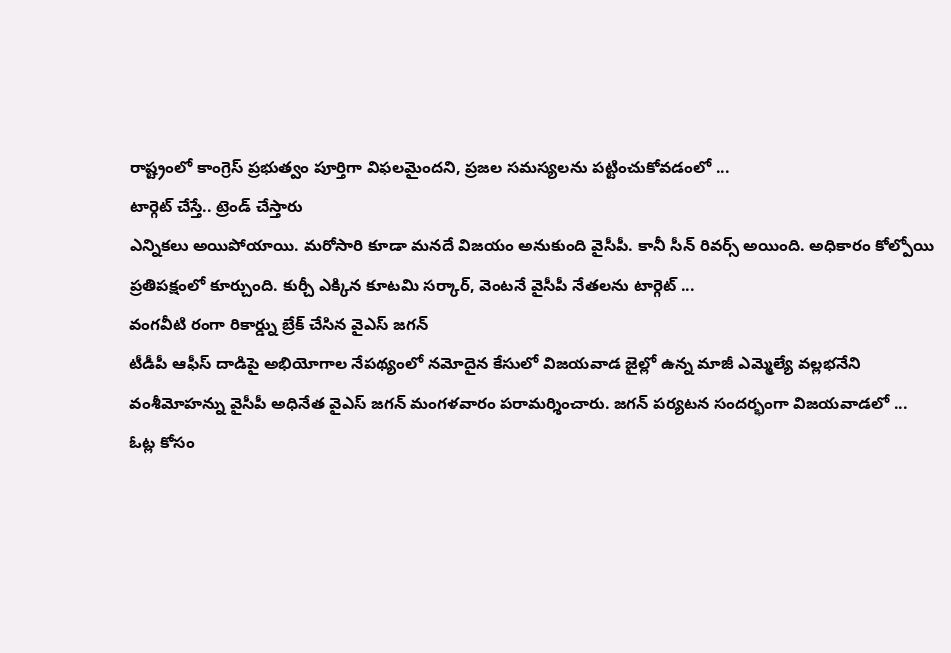రాష్ట్రంలో కాంగ్రెస్ ప్రభుత్వం పూర్తిగా విఫలమైందని, ప్రజల సమస్యలను పట్టించుకోవడంలో ...
టార్గెట్ చేస్తే.. ట్రెండ్ చేస్తారు
ఎన్నికలు అయిపోయాయి. మరోసారి కూడా మనదే విజయం అనుకుంది వైసీపీ. కానీ సీన్ రివర్స్ అయింది. అధికారం కోల్పోయి ప్రతిపక్షంలో కూర్చుంది. కుర్చీ ఎక్కిన కూటమి సర్కార్, వెంటనే వైసీపీ నేతలను టార్గెట్ ...
వంగవీటి రంగా రికార్డ్ను బ్రేక్ చేసిన వైఎస్ జగన్
టీడీపీ ఆఫీస్ దాడిపై అభియోగాల నేపథ్యంలో నమోదైన కేసులో విజయవాడ జైల్లో ఉన్న మాజీ ఎమ్మెల్యే వల్లభనేని వంశీమోహన్ను వైసీపీ అధినేత వైఎస్ జగన్ మంగళవారం పరామర్శించారు. జగన్ పర్యటన సందర్భంగా విజయవాడలో ...
ఓట్ల కోసం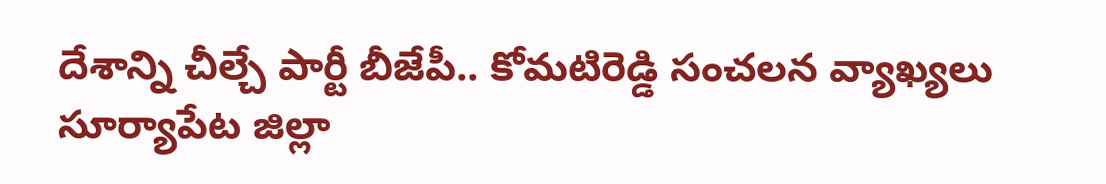దేశాన్ని చీల్చే పార్టీ బీజేపీ.. కోమటిరెడ్డి సంచలన వ్యాఖ్యలు
సూర్యాపేట జిల్లా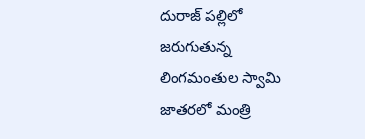దురాజ్ పల్లిలో జరుగుతున్న లింగమంతుల స్వామి జాతరలో మంత్రి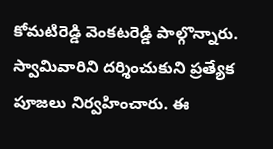కోమటిరెడ్డి వెంకటరెడ్డి పాల్గొన్నారు. స్వామివారిని దర్శించుకుని ప్రత్యేక పూజలు నిర్వహించారు. ఈ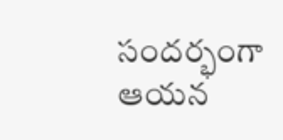సందర్భంగా ఆయన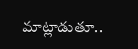మాట్లాడుతూ..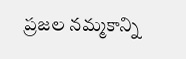ప్రజల నమ్మకాన్ని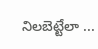నిలబెట్టేలా ...